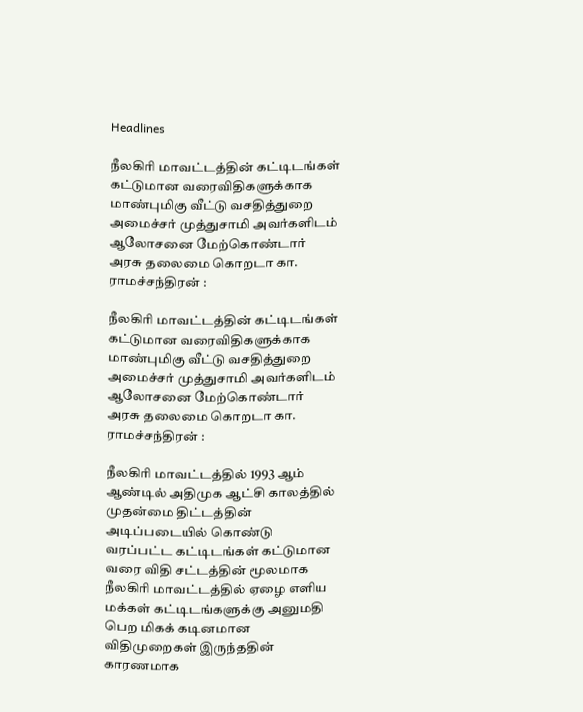Headlines

நீலகிரி மாவட்டத்தின் கட்டிடங்கள் கட்டுமான வரைவிதிகளுக்காக மாண்புமிகு வீட்டு வசதித்துறை அமைச்சர் முத்துசாமி அவர்களிடம் ஆலோசனை மேற்கொண்டார் அரசு தலைமை கொறடா கா. ராமச்சந்திரன் :

நீலகிரி மாவட்டத்தின் கட்டிடங்கள் கட்டுமான வரைவிதிகளுக்காக மாண்புமிகு வீட்டு வசதித்துறை அமைச்சர் முத்துசாமி அவர்களிடம் ஆலோசனை மேற்கொண்டார் அரசு தலைமை கொறடா கா. ராமச்சந்திரன் :

நீலகிரி மாவட்டத்தில் 1993 ஆம் ஆண்டில் அதிமுக ஆட்சி காலத்தில் முதன்மை திட்டத்தின் அடிப்படையில் கொண்டு வரப்பட்ட கட்டிடங்கள் கட்டுமான வரை விதி சட்டத்தின் மூலமாக நீலகிரி மாவட்டத்தில் ஏழை எளிய மக்கள் கட்டிடங்களுக்கு அனுமதி பெற மிகக் கடினமான விதிமுறைகள் இருந்ததின் காரணமாக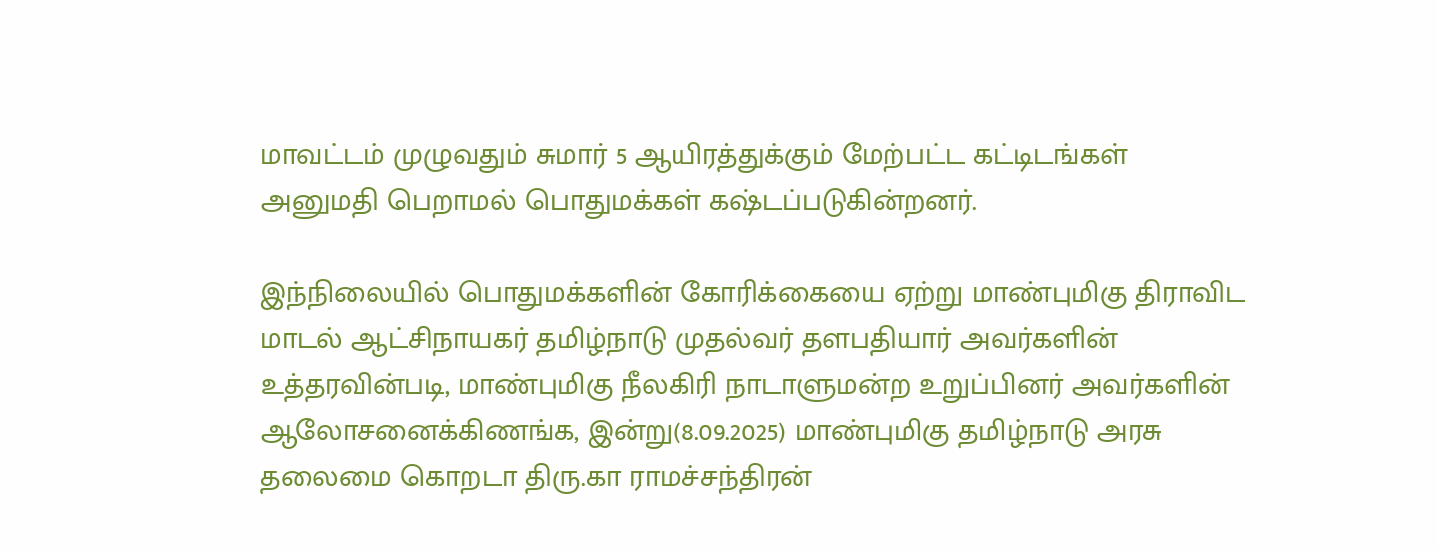மாவட்டம் முழுவதும் சுமார் 5 ஆயிரத்துக்கும் மேற்பட்ட கட்டிடங்கள் அனுமதி பெறாமல் பொதுமக்கள் கஷ்டப்படுகின்றனர்.

இந்நிலையில் பொதுமக்களின் கோரிக்கையை ஏற்று மாண்புமிகு திராவிட மாடல் ஆட்சிநாயகர் தமிழ்நாடு முதல்வர் தளபதியார் அவர்களின் உத்தரவின்படி, மாண்புமிகு நீலகிரி நாடாளுமன்ற உறுப்பினர் அவர்களின் ஆலோசனைக்கிணங்க, இன்று(8.09.2025) மாண்புமிகு தமிழ்நாடு அரசு தலைமை கொறடா திரு.கா ராமச்சந்திரன்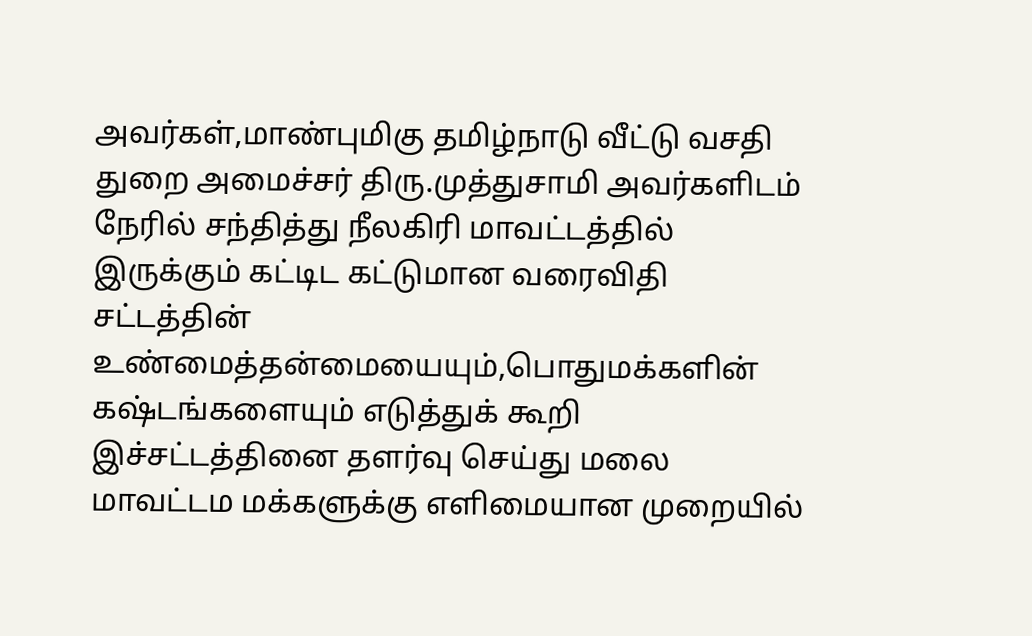அவர்கள்,மாண்புமிகு தமிழ்நாடு வீட்டு வசதி துறை அமைச்சர் திரு.முத்துசாமி அவர்களிடம் நேரில் சந்தித்து நீலகிரி மாவட்டத்தில் இருக்கும் கட்டிட கட்டுமான வரைவிதி சட்டத்தின் உண்மைத்தன்மையையும்,பொதுமக்களின் கஷ்டங்களையும் எடுத்துக் கூறி இச்சட்டத்தினை தளர்வு செய்து மலை மாவட்டம மக்களுக்கு எளிமையான முறையில்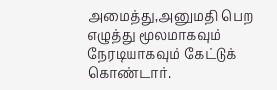அமைத்து,அனுமதி பெற எழுத்து மூலமாகவும் நேரடியாகவும் கேட்டுக் கொண்டார்.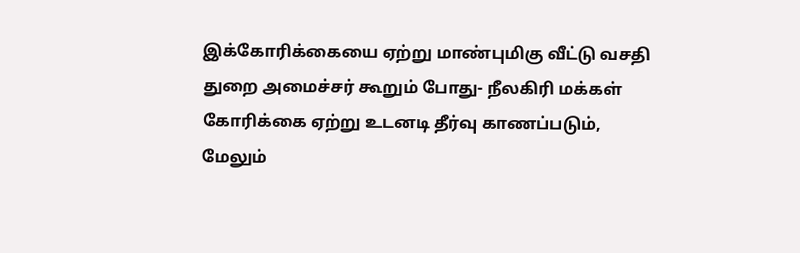இக்கோரிக்கையை ஏற்று மாண்புமிகு வீட்டு வசதி துறை அமைச்சர் கூறும் போது- நீலகிரி மக்கள் கோரிக்கை ஏற்று உடனடி தீர்வு காணப்படும், மேலும்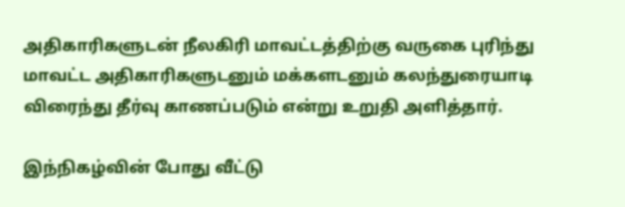அதிகாரிகளுடன் நீலகிரி மாவட்டத்திற்கு வருகை புரிந்து மாவட்ட அதிகாரிகளுடனும் மக்களடனும் கலந்துரையாடி விரைந்து தீர்வு காணப்படும் என்று உறுதி அளித்தார்.

இந்நிகழ்வின் போது வீட்டு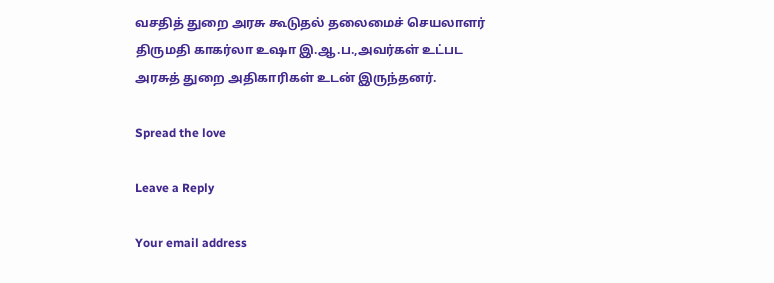வசதித் துறை அரசு கூடுதல் தலைமைச் செயலாளர் திருமதி காகர்லா உஷா இ.ஆ.ப.,அவர்கள் உட்பட அரசுத் துறை அதிகாரிகள் உடன் இருந்தனர்.

Spread the love

Leave a Reply

Your email address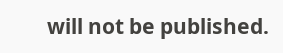will not be published.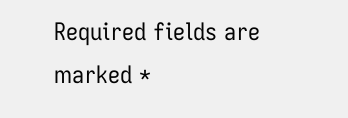Required fields are marked *